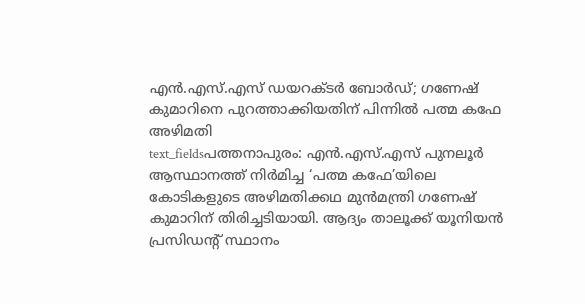എൻ.എസ്.എസ് ഡയറക്ടർ ബോർഡ്; ഗണേഷ് കുമാറിനെ പുറത്താക്കിയതിന് പിന്നിൽ പത്മ കഫേ അഴിമതി
text_fieldsപത്തനാപുരം: എൻ.എസ്.എസ് പുനലൂർ ആസ്ഥാനത്ത് നിർമിച്ച ‘പത്മ കഫേ’യിലെ കോടികളുടെ അഴിമതിക്കഥ മുൻമന്ത്രി ഗണേഷ് കുമാറിന് തിരിച്ചടിയായി. ആദ്യം താലൂക്ക് യൂനിയൻ പ്രസിഡന്റ് സ്ഥാനം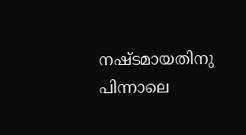നഷ്ടമായതിനു പിന്നാലെ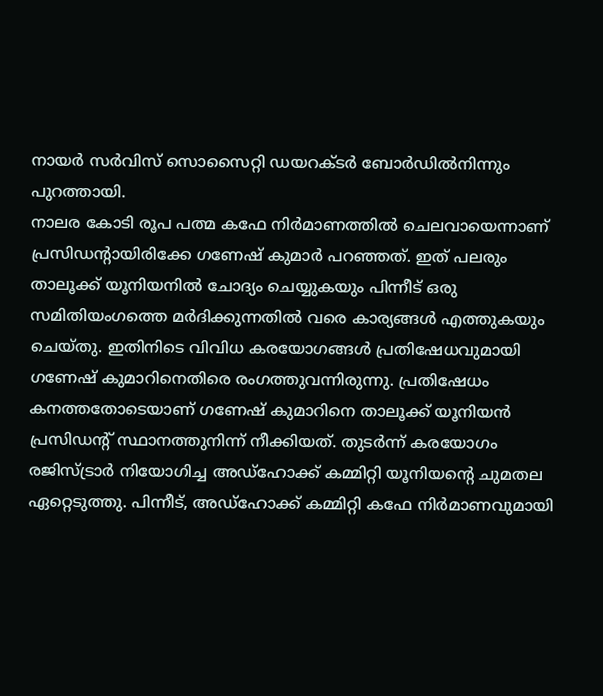നായർ സർവിസ് സൊസൈറ്റി ഡയറക്ടർ ബോർഡിൽനിന്നും പുറത്തായി.
നാലര കോടി രൂപ പത്മ കഫേ നിർമാണത്തിൽ ചെലവായെന്നാണ് പ്രസിഡന്റായിരിക്കേ ഗണേഷ് കുമാർ പറഞ്ഞത്. ഇത് പലരും താലൂക്ക് യൂനിയനിൽ ചോദ്യം ചെയ്യുകയും പിന്നീട് ഒരു സമിതിയംഗത്തെ മർദിക്കുന്നതിൽ വരെ കാര്യങ്ങൾ എത്തുകയും ചെയ്തു. ഇതിനിടെ വിവിധ കരയോഗങ്ങൾ പ്രതിഷേധവുമായി ഗണേഷ് കുമാറിനെതിരെ രംഗത്തുവന്നിരുന്നു. പ്രതിഷേധം കനത്തതോടെയാണ് ഗണേഷ് കുമാറിനെ താലൂക്ക് യൂനിയൻ പ്രസിഡന്റ് സ്ഥാനത്തുനിന്ന് നീക്കിയത്. തുടർന്ന് കരയോഗം രജിസ്ട്രാർ നിയോഗിച്ച അഡ്ഹോക്ക് കമ്മിറ്റി യൂനിയന്റെ ചുമതല ഏറ്റെടുത്തു. പിന്നീട്, അഡ്ഹോക്ക് കമ്മിറ്റി കഫേ നിർമാണവുമായി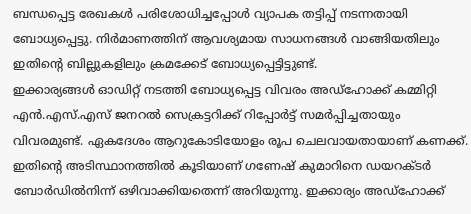ബന്ധപ്പെട്ട രേഖകൾ പരിശോധിച്ചപ്പോൾ വ്യാപക തട്ടിപ്പ് നടന്നതായി ബോധ്യപ്പെട്ടു. നിർമാണത്തിന് ആവശ്യമായ സാധനങ്ങൾ വാങ്ങിയതിലും ഇതിന്റെ ബില്ലുകളിലും ക്രമക്കേട് ബോധ്യപ്പെട്ടിട്ടുണ്ട്.
ഇക്കാര്യങ്ങൾ ഓഡിറ്റ് നടത്തി ബോധ്യപ്പെട്ട വിവരം അഡ്ഹോക്ക് കമ്മിറ്റി എൻ.എസ്.എസ് ജനറൽ സെക്രട്ടറിക്ക് റിപ്പോർട്ട് സമർപ്പിച്ചതായും വിവരമുണ്ട്. ഏകദേശം ആറുകോടിയോളം രൂപ ചെലവായതായാണ് കണക്ക്. ഇതിന്റെ അടിസ്ഥാനത്തിൽ കൂടിയാണ് ഗണേഷ് കുമാറിനെ ഡയറക്ടർ ബോർഡിൽനിന്ന് ഒഴിവാക്കിയതെന്ന് അറിയുന്നു. ഇക്കാര്യം അഡ്ഹോക്ക്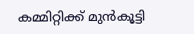കമ്മിറ്റിക്ക് മുൻകൂട്ടി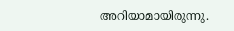അറിയാമായിരുന്നു.